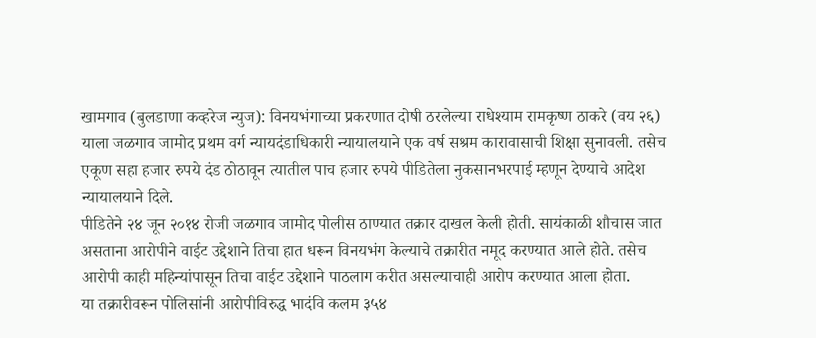खामगाव (बुलडाणा कव्हरेज न्युज): विनयभंगाच्या प्रकरणात दोषी ठरलेल्या राधेश्याम रामकृष्ण ठाकरे (वय २६) याला जळगाव जामोद प्रथम वर्ग न्यायदंडाधिकारी न्यायालयाने एक वर्ष सश्रम कारावासाची शिक्षा सुनावली. तसेच एकूण सहा हजार रुपये दंड ठोठावून त्यातील पाच हजार रुपये पीडितेला नुकसानभरपाई म्हणून देण्याचे आदेश न्यायालयाने दिले.
पीडितेने २४ जून २०१४ रोजी जळगाव जामोद पोलीस ठाण्यात तक्रार दाखल केली होती. सायंकाळी शौचास जात असताना आरोपीने वाईट उद्देशाने तिचा हात धरून विनयभंग केल्याचे तक्रारीत नमूद करण्यात आले होते. तसेच आरोपी काही महिन्यांपासून तिचा वाईट उद्देशाने पाठलाग करीत असल्याचाही आरोप करण्यात आला होता.
या तक्रारीवरून पोलिसांनी आरोपीविरुद्ध भादंवि कलम ३५४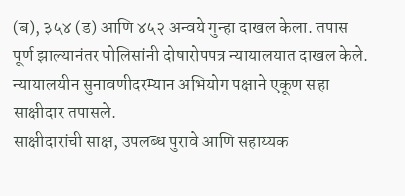(ब), ३५४ (ड) आणि ४५२ अन्वये गुन्हा दाखल केला. तपास पूर्ण झाल्यानंतर पोलिसांनी दोषारोपपत्र न्यायालयात दाखल केले. न्यायालयीन सुनावणीदरम्यान अभियोग पक्षाने एकूण सहा साक्षीदार तपासले.
साक्षीदारांची साक्ष, उपलब्ध पुरावे आणि सहाय्यक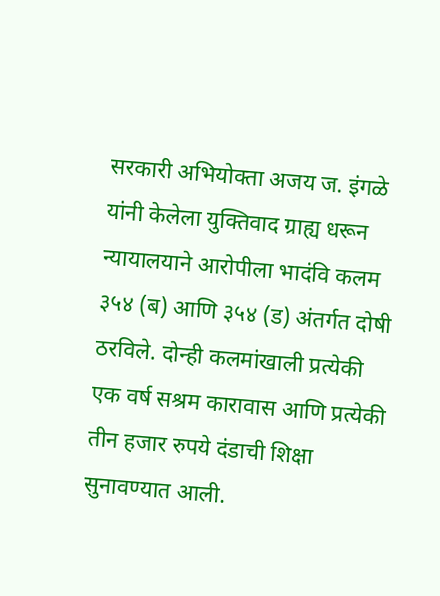सरकारी अभियोक्ता अजय ज. इंगळे यांनी केलेला युक्तिवाद ग्राह्य धरून न्यायालयाने आरोपीला भादंवि कलम ३५४ (ब) आणि ३५४ (ड) अंतर्गत दोषी ठरविले. दोन्ही कलमांखाली प्रत्येकी एक वर्ष सश्रम कारावास आणि प्रत्येकी तीन हजार रुपये दंडाची शिक्षा सुनावण्यात आली.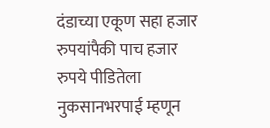दंडाच्या एकूण सहा हजार रुपयांपैकी पाच हजार रुपये पीडितेला नुकसानभरपाई म्हणून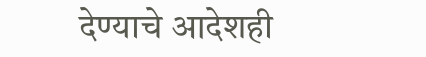देण्याचे आदेशही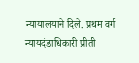न्यायालयाने दिले. प्रथम वर्ग न्यायदंडाधिकारी प्रीती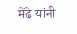मेंढे यांनी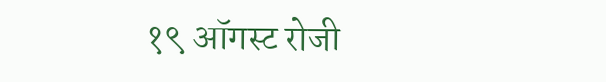१९ ऑगस्ट रोजी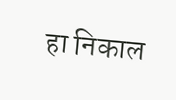हा निकाल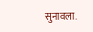सुनावला.